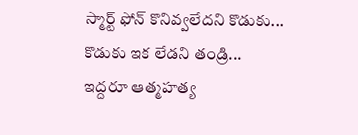స్మార్ట్ ఫోన్ కొనివ్వలేదని కొడుకు... కొడుకు ఇక లేడని తండ్రి... ఇద్దరూ ఆత్మహత్య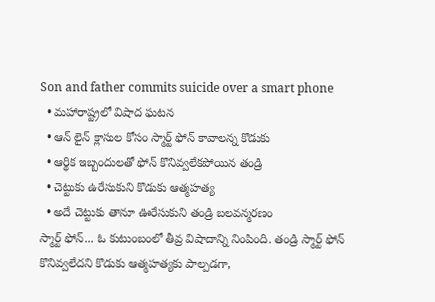Son and father commits suicide over a smart phone
  • మహారాష్ట్రలో విషాద ఘటన
  • ఆన్ లైన్ క్లాసుల కోసం స్మార్ట్ ఫోన్ కావాలన్న కొడుకు
  • ఆర్థిక ఇబ్బందులతో ఫోన్ కొనివ్వలేకపోయిన తండ్రి
  • చెట్టుకు ఉరేసుకుని కొడుకు ఆత్మహత్య
  • అదే చెట్టుకు తానూ ఊరేసుకుని తండ్రి బలవన్మరణం
స్మార్ట్ ఫోన్... ఓ కుటుంబంలో తీవ్ర విషాదాన్ని నింపింది. తండ్రి స్మార్ట్ ఫోన్ కొనివ్వలేదని కొడుకు ఆత్మహత్యకు పాల్పడగా,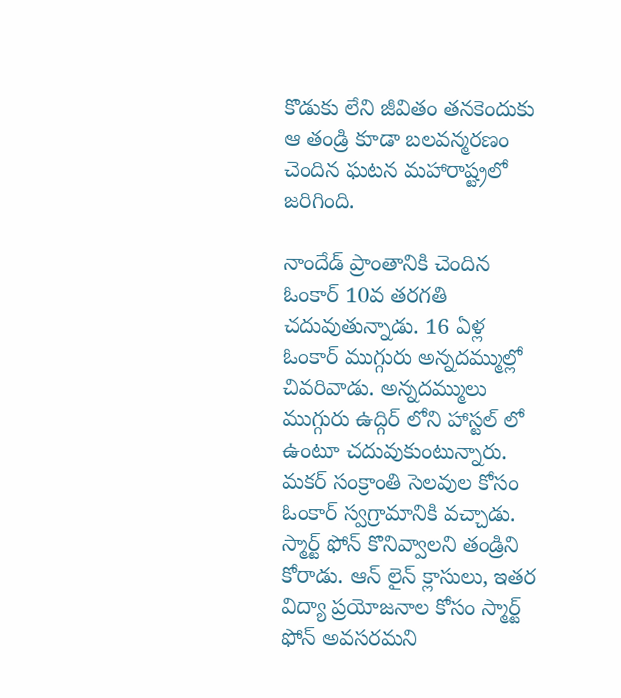కొడుకు లేని జీవితం తనకెందుకు ఆ తండ్రి కూడా బలవన్మరణం చెందిన ఘటన మహారాష్ట్రలో జరిగింది.

నాందేడ్ ప్రాంతానికి చెందిన ఓంకార్ 10వ తరగతి చదువుతున్నాడు. 16 ఏళ్ల ఓంకార్ ముగ్గురు అన్నదమ్ముల్లో చివరివాడు. అన్నదమ్ములు ముగ్గురు ఉద్గిర్ లోని హాస్టల్ లో ఉంటూ చదువుకుంటున్నారు. మకర్ సంక్రాంతి సెలవుల కోసం ఓంకార్ స్వగ్రామానికి వచ్చాడు. స్మార్ట్ ఫోన్ కొనివ్వాలని తండ్రిని కోరాడు. ఆన్ లైన్ క్లాసులు, ఇతర విద్యా ప్రయోజనాల కోసం స్మార్ట్ ఫోన్ అవసరమని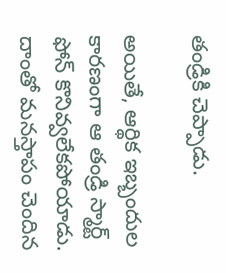తండ్రికి చెప్పాడు.

అయితే, ఆర్థిక ఇబ్బందుల కారణంగా ఆ తండ్రి స్మార్ట్ ఫోన్ కొనివ్వలేకపోయాడు. దాంతో మనస్తాపం చెందిన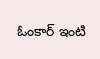ఓంకార్ ఇంటి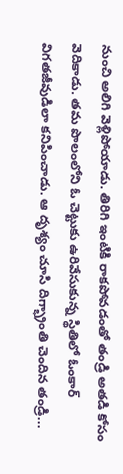నుంచి అలిగి వెళ్లిపోయాడు. తిరిగి ఇంటికి రాకపోవడంతో తండ్రి అతడి కోసం వెదికాడు. తమ పొలంలోని ఓ చెట్టుకు ఉరివేసుకున్న స్థితిలో ఓంకార్ విగతజీవుడిలా కనిపించాడు. ఆ దృశ్యం చూసి దిగ్భ్రాంతి చెందిన తండ్రి...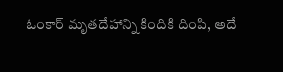ఓంకార్ మృతదేహాన్ని కిందికి దింపి, అదే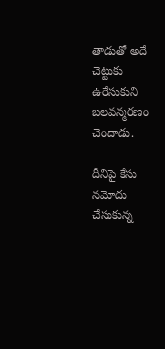తాడుతో అదే చెట్టుకు ఉరేసుకుని బలవన్మరణం చెందాడు.

దీనిపై కేసు నమోదు చేసుకున్న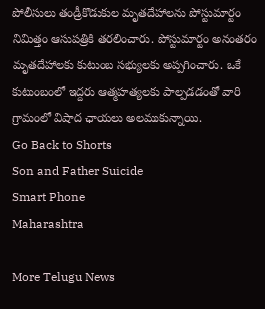పోలీసులు తండ్రీకొడుకుల మృతదేహాలను పోస్టుమార్టం నిమిత్తం ఆసుపత్రికి తరలించారు. పోస్టుమార్టం అనంతరం మృతదేహాలకు కుటుంబ సభ్యులకు అప్పగించారు. ఒకే కుటుంబంలో ఇద్దరు ఆత్మహత్యలకు పాల్పడడంతో వారి గ్రామంలో విషాద ఛాయలు అలముకున్నాయి.
Go Back to Shorts
Son and Father Suicide
Smart Phone
Maharashtra

More Telugu News